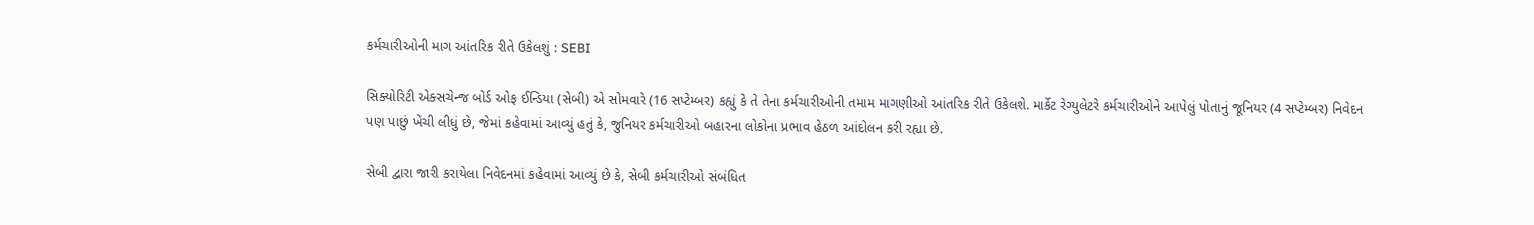કર્મચારીઓની માગ આંતરિક રીતે ઉકેલશું : SEBI

સિક્યોરિટી એક્સચેન્જ બોર્ડ ઓફ ઈન્ડિયા (સેબી) એ સોમવારે (16 સપ્ટેમ્બર) કહ્યું કે તે તેના કર્મચારીઓની તમામ માગણીઓ આંતરિક રીતે ઉકેલશે. માર્કેટ રેગ્યુલેટરે કર્મચારીઓને આપેલું પોતાનું જૂનિયર (4 સપ્ટેમ્બર) નિવેદન પણ પાછું ખેંચી લીધું છે, જેમાં કહેવામાં આવ્યું હતું કે, જુનિયર કર્મચારીઓ બહારના લોકોના પ્રભાવ હેઠળ આંદોલન કરી રહ્યા છે.

સેબી દ્વારા જારી કરાયેલા નિવેદનમાં કહેવામાં આવ્યું છે કે, સેબી કર્મચારીઓ સંબંધિત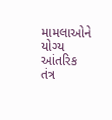મામલાઓને યોગ્ય આંતરિક તંત્ર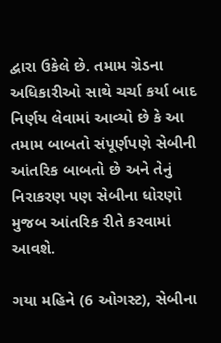દ્વારા ઉકેલે છે. તમામ ગ્રેડના અધિકારીઓ સાથે ચર્ચા કર્યા બાદ નિર્ણય લેવામાં આવ્યો છે કે આ તમામ બાબતો સંપૂર્ણપણે સેબીની આંતરિક બાબતો છે અને તેનું નિરાકરણ પણ સેબીના ધોરણો મુજબ આંતરિક રીતે કરવામાં આવશે.

ગયા મહિને (6 ઓગસ્ટ), સેબીના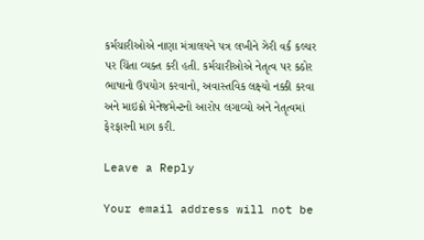કર્મચારીઓએ નાણા મંત્રાલયને પત્ર લખીને ઝેરી વર્ક કલ્ચર પર ચિંતા વ્યક્ત કરી હતી. કર્મચારીઓએ નેતૃત્વ પર કઠોર ભાષાનો ઉપયોગ કરવાનો, અવાસ્તવિક લક્ષ્યો નક્કી કરવા અને માઇક્રો મેનેજમેન્ટનો આરોપ લગાવ્યો અને નેતૃત્વમાં ફેરફારની માગ કરી.

Leave a Reply

Your email address will not be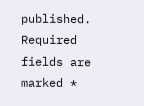published. Required fields are marked *